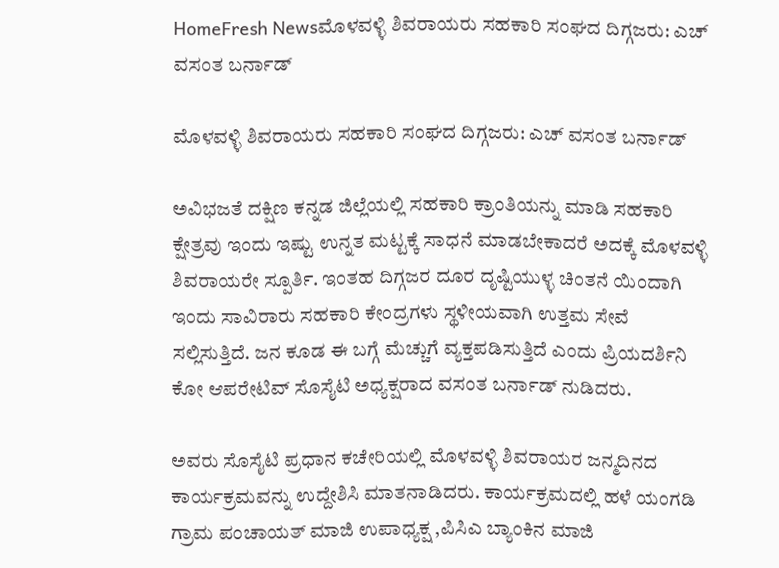HomeFresh Newsಮೊಳವಳ್ಳಿ ಶಿವರಾಯರು ಸಹಕಾರಿ ಸಂಘದ ದಿಗ್ಗಜರು: ಎಚ್ ವಸಂತ ಬರ್ನಾಡ್

ಮೊಳವಳ್ಳಿ ಶಿವರಾಯರು ಸಹಕಾರಿ ಸಂಘದ ದಿಗ್ಗಜರು: ಎಚ್ ವಸಂತ ಬರ್ನಾಡ್

ಅವಿಭಜತೆ ದಕ್ಷಿಣ ಕನ್ನಡ ಜಿಲ್ಲೆಯಲ್ಲಿ ಸಹಕಾರಿ ಕ್ರಾಂತಿಯನ್ನು ಮಾಡಿ ಸಹಕಾರಿ ಕ್ಷೇತ್ರವು ಇಂದು ಇಷ್ಟು ಉನ್ನತ ಮಟ್ಟಕ್ಕೆ ಸಾಧನೆ ಮಾಡಬೇಕಾದರೆ ಅದಕ್ಕೆ ಮೊಳವಳ್ಳಿ ಶಿವರಾಯರೇ ಸ್ಪೂರ್ತಿ. ಇಂತಹ ದಿಗ್ಗಜರ ದೂರ ದೃಷ್ಟಿಯುಳ್ಳ ಚಿಂತನೆ ಯಿಂದಾಗಿ ಇಂದು ಸಾವಿರಾರು ಸಹಕಾರಿ ಕೇಂದ್ರಗಳು ಸ್ಥಳೀಯವಾಗಿ ಉತ್ತಮ ಸೇವೆ ಸಲ್ಲಿಸುತ್ತಿದೆ. ಜನ ಕೂಡ ಈ ಬಗ್ಗೆ ಮೆಚ್ಚುಗೆ ವ್ಯಕ್ತಪಡಿಸುತ್ತಿದೆ ಎಂದು ಪ್ರಿಯದರ್ಶಿನಿ ಕೋ ಆಪರೇಟಿವ್ ಸೊಸೈಟಿ ಅಧ್ಯಕ್ಷರಾದ ವಸಂತ ಬರ್ನಾಡ್ ನುಡಿದರು.

ಅವರು ಸೊಸೈಟಿ ಪ್ರಧಾನ ಕಚೇರಿಯಲ್ಲಿ ಮೊಳವಳ್ಳಿ ಶಿವರಾಯರ ಜನ್ಮದಿನದ ಕಾರ್ಯಕ್ರಮವನ್ನು ಉದ್ದೇಶಿಸಿ ಮಾತನಾಡಿದರು. ಕಾರ್ಯಕ್ರಮದಲ್ಲಿ ಹಳೆ ಯಂಗಡಿ ಗ್ರಾಮ ಪಂಚಾಯತ್ ಮಾಜಿ ಉಪಾಧ್ಯಕ್ಷ ,ಪಿಸಿಎ ಬ್ಯಾಂಕಿನ ಮಾಜಿ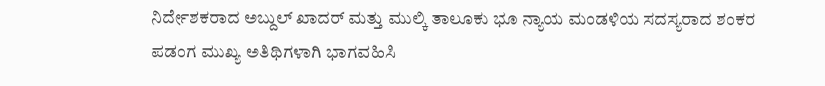ನಿರ್ದೇಶಕರಾದ ಅಬ್ದುಲ್ ಖಾದರ್ ಮತ್ತು ಮುಲ್ಕಿ ತಾಲೂಕು ಭೂ ನ್ಯಾಯ ಮಂಡಳಿಯ ಸದಸ್ಯರಾದ ಶಂಕರ ಪಡಂಗ ಮುಖ್ಯ ಅತಿಥಿಗಳಾಗಿ ಭಾಗವಹಿಸಿ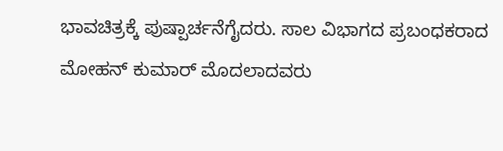ಭಾವಚಿತ್ರಕ್ಕೆ ಪುಷ್ಪಾರ್ಚನೆಗೈದರು. ಸಾಲ ವಿಭಾಗದ ಪ್ರಬಂಧಕರಾದ ಮೋಹನ್ ಕುಮಾರ್ ಮೊದಲಾದವರು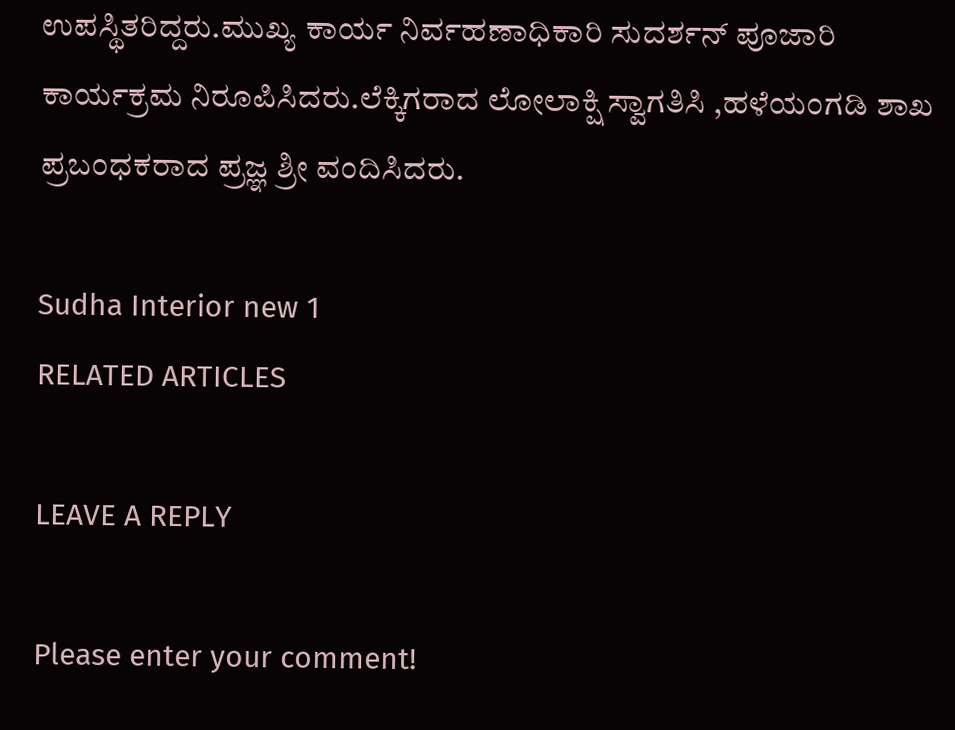ಉಪಸ್ಥಿತರಿದ್ದರು.ಮುಖ್ಯ ಕಾರ್ಯ ನಿರ್ವಹಣಾಧಿಕಾರಿ ಸುದರ್ಶನ್ ಪೂಜಾರಿ ಕಾರ್ಯಕ್ರಮ ನಿರೂಪಿಸಿದರು.ಲೆಕ್ಕಿಗರಾದ ಲೋಲಾಕ್ಷಿ ಸ್ವಾಗತಿಸಿ ,ಹಳೆಯಂಗಡಿ ಶಾಖ ಪ್ರಬಂಧಕರಾದ ಪ್ರಜ್ಞ ಶ್ರೀ ವಂದಿಸಿದರು.

Sudha Interior new 1
RELATED ARTICLES

LEAVE A REPLY

Please enter your comment!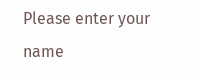Please enter your name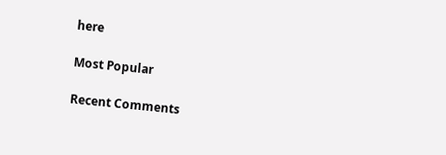here

Most Popular

Recent Comments